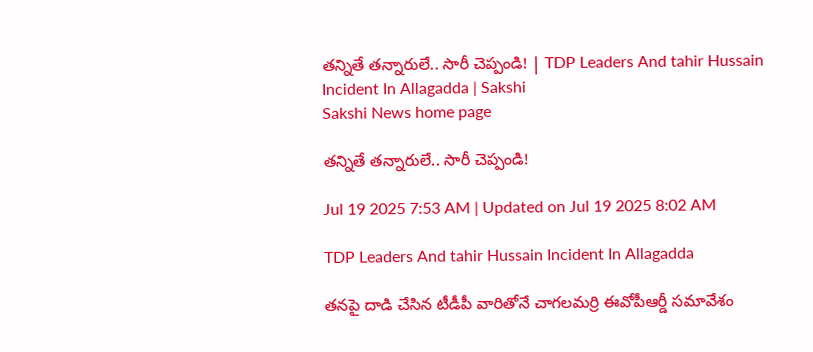తన్నితే తన్నారులే.. సారీ చెప్పండి! | TDP Leaders And tahir Hussain Incident In Allagadda | Sakshi
Sakshi News home page

తన్నితే తన్నారులే.. సారీ చెప్పండి!

Jul 19 2025 7:53 AM | Updated on Jul 19 2025 8:02 AM

TDP Leaders And tahir Hussain Incident In Allagadda

తనపై దాడి చేసిన టీడీపీ వారితోనే చాగలమర్రి ఈవోపీఆర్డీ సమావేశం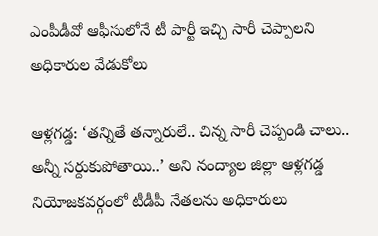ఎంపీడీవో ఆఫీసులోనే టీ పార్టీ ఇచ్చి సారీ చెప్పాలని అధికారుల వేడుకోలు

ఆళ్లగడ్డ: ‘తన్నితే తన్నారులే.. చిన్న సారీ చెప్పండి చాలు.. అన్నీ సర్దుకుపోతాయి..’ అని నంద్యాల జిల్లా ఆళ్లగడ్డ నియోజకవర్గంలో టీడీపీ నేతలను అధికారులు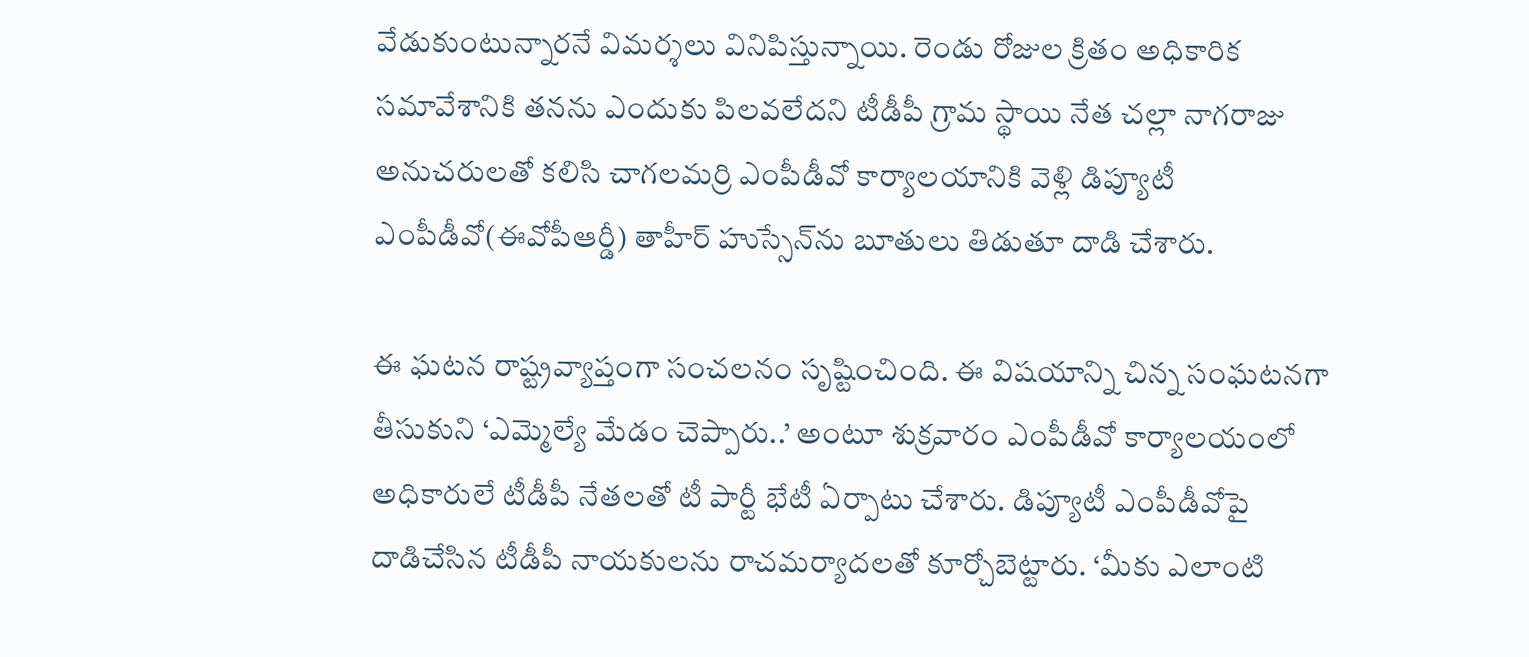వేడుకుంటున్నారనే విమర్శలు వినిపిస్తున్నాయి. రెండు రోజుల క్రితం అధికారిక సమావేశానికి తనను ఎందుకు పిలవలేదని టీడీపీ గ్రామ స్థాయి నేత చల్లా నాగరాజు అనుచరులతో కలిసి చాగలమర్రి ఎంపీడీవో కార్యాలయానికి వెళ్లి డిప్యూటీ ఎంపీడీవో(ఈవోపీఆర్డీ) తాహీర్‌ హుస్సేన్‌ను బూతులు తిడుతూ దాడి చేశారు.

ఈ ఘటన రాష్ట్రవ్యాప్తంగా సంచలనం సృష్టించింది. ఈ విషయాన్ని చిన్న సంఘటనగా తీసుకుని ‘ఎమ్మెల్యే మేడం చెప్పారు..’ అంటూ శుక్రవారం ఎంపీడీవో కార్యాలయంలో అధికారులే టీడీపీ నేతలతో టీ పార్టీ భేటీ ఏర్పాటు చేశారు. డిప్యూటీ ఎంపీడీవోపై దాడిచేసిన టీడీపీ నాయకులను రాచమర్యాదలతో కూర్చోబెట్టారు. ‘మీకు ఎలాంటి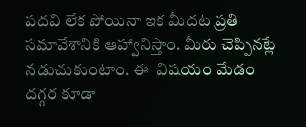పదవి లేక పోయినా ఇక మీదట ప్రతి సమావేశానికి ఆహ్వానిస్తాం. మీరు చెప్పినట్లే నడుచుకుంటాం. ఈ  విషయం మేడం దగ్గర కూడా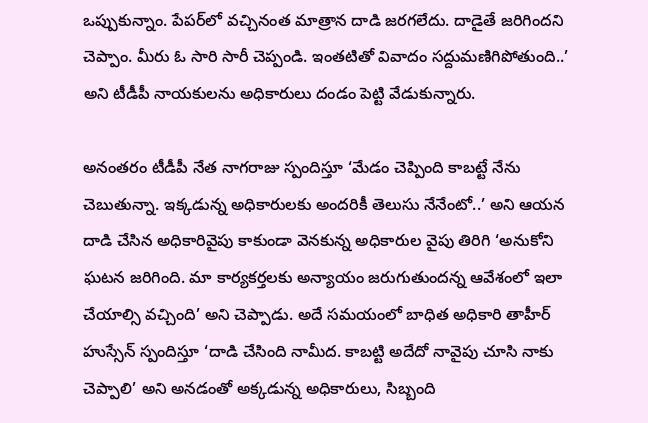ఒప్పుకున్నాం. పేపర్‌లో వచ్చినంత మాత్రాన దాడి జరగలేదు. దాడైతే జరిగిందని చెప్పాం. మీరు ఓ సారి సారీ చెప్పండి. ఇంతటితో వివాదం సద్దుమణిగిపోతుంది..’ అని టీడీపీ నాయకులను అధికారులు దండం పెట్టి వేడుకున్నారు.

అనంతరం టీడీపీ నేత నాగరాజు స్పందిస్తూ ‘మేడం చెప్పింది కాబట్టే నేను చెబుతున్నా. ఇక్కడున్న అధికారులకు అందరికీ తెలుసు నేనేంటో..’ అని ఆయన దాడి చేసిన అధికారివైపు కాకుండా వెనకున్న అధికారుల వైపు తిరిగి ‘అనుకోని ఘటన జరిగింది. మా కార్యకర్తలకు అన్యాయం జరుగుతుందన్న ఆవేశంలో ఇలా చేయాల్సి వచ్చింది’ అని చెప్పాడు. అదే సమయంలో బాధిత అధికారి తాహీర్‌ హుస్సేన్‌ స్పందిస్తూ ‘దాడి చేసింది నామీద. కాబట్టి అదేదో నావైపు చూసి నాకు చెప్పాలి’ అని అనడంతో అక్కడున్న అధికారులు, సిబ్బంది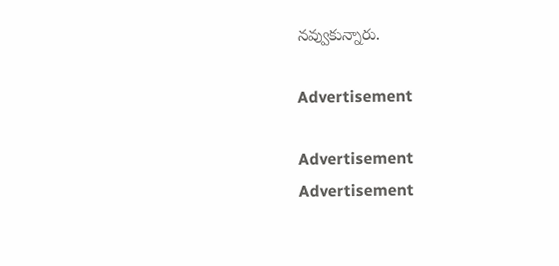నవ్వుకున్నారు.

Advertisement

Advertisement
Advertisement